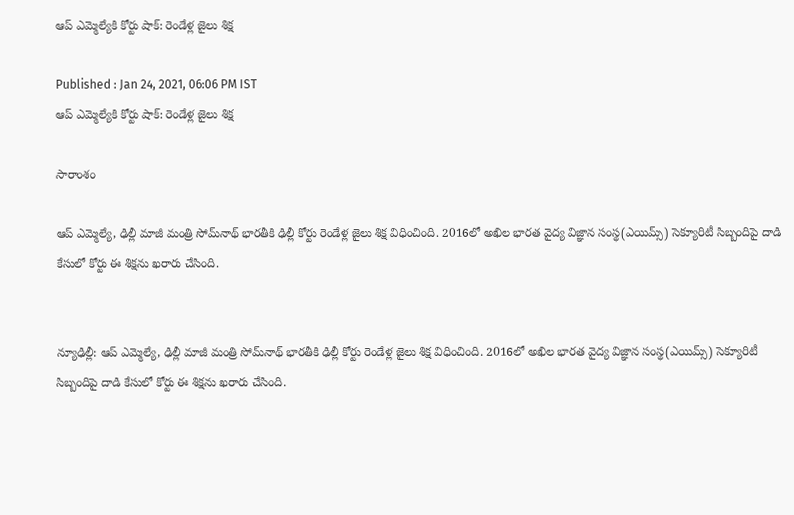ఆప్‌ ఎమ్మెల్యేకి కోర్టు షాక్: రెండేళ్ల జైలు శిక్ష

Published : Jan 24, 2021, 06:06 PM IST
ఆప్‌ ఎమ్మెల్యేకి కోర్టు షాక్: రెండేళ్ల జైలు శిక్ష

సారాంశం

ఆప్‌ ఎమ్మెల్యే, ఢిల్లీ మాజీ మంత్రి సోమ్‌నాథ్‌ భారతీకి ఢిల్లీ కోర్టు రెండేళ్ల జైలు శిక్ష విధించింది. 2016లో అఖిల భారత వైద్య విజ్ఞాన సంస్థ(ఎయిమ్స్‌) సెక్యూరిటీ సిబ్బందిపై దాడి కేసులో కోర్టు ఈ శిక్షను ఖరారు చేసింది.


న్యూఢిల్లీ: ఆప్‌ ఎమ్మెల్యే, ఢిల్లీ మాజీ మంత్రి సోమ్‌నాథ్‌ భారతీకి ఢిల్లీ కోర్టు రెండేళ్ల జైలు శిక్ష విధించింది. 2016లో అఖిల భారత వైద్య విజ్ఞాన సంస్థ(ఎయిమ్స్‌) సెక్యూరిటీ సిబ్బందిపై దాడి కేసులో కోర్టు ఈ శిక్షను ఖరారు చేసింది.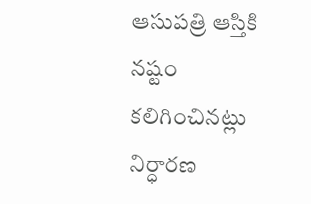ఆసుపత్రి ఆస్తికి నష్టం కలిగించినట్లు నిర్ధారణ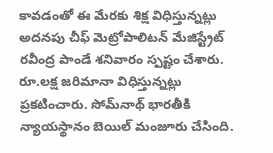కావడంతో ఈ మేరకు శిక్ష విధిస్తున్నట్లు అదనపు చీఫ్‌ మెట్రోపాలిటన్‌ మేజిస్ట్రేట్‌ రవీంద్ర పాండే శనివారం స్పష్టం చేశారు. రూ.లక్ష జరిమానా విధిస్తున్నట్లు ప్రకటించారు. సోమ్‌నాథ్‌ భారతీకి న్యాయస్థానం బెయిల్‌ మంజూరు చేసింది.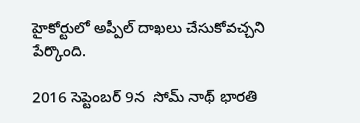హైకోర్టులో అప్పీల్‌ దాఖలు చేసుకోవచ్చని పేర్కొంది.

2016 సెప్టెంబర్ 9న  సోమ్ నాథ్ భారతి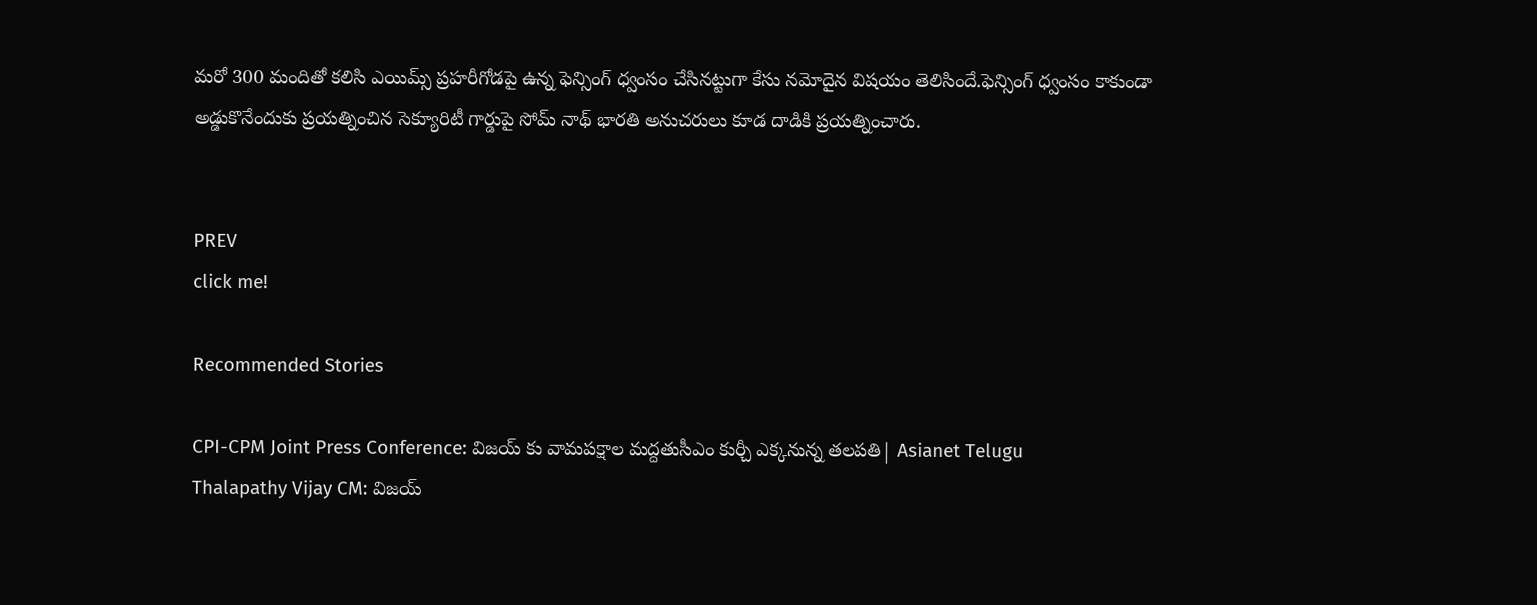మరో 300 మందితో కలిసి ఎయిమ్స్ ప్రహరీగోడపై ఉన్న ఫెన్సింగ్ ధ్వంసం చేసినట్టుగా కేసు నమోదైన విషయం తెలిసిందే.ఫెన్సింగ్ ధ్వంసం కాకుండా అడ్డుకొనేందుకు ప్రయత్నించిన సెక్యూరిటీ గార్డుపై సోమ్ నాథ్ భారతి అనుచరులు కూడ దాడికి ప్రయత్నించారు.


PREV
click me!

Recommended Stories

CPI-CPM Joint Press Conference: విజయ్ కు వామపక్షాల మద్దతుసీఎం కుర్చీ ఎక్కనున్న తలపతి| Asianet Telugu
Thalapathy Vijay CM: విజయ్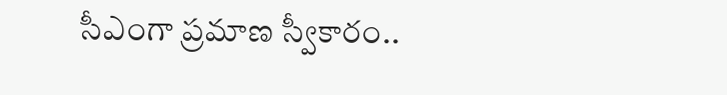సీఎంగా ప్రమాణ స్వీకారం..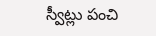స్వీట్లు పంచి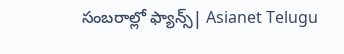సంబరాల్లో ఫ్యాన్స్| Asianet Telugu